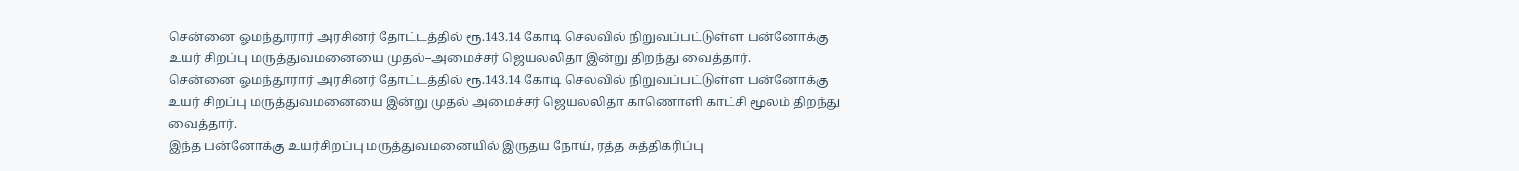சென்னை ஓமந்தூரார் அரசினர் தோட்டத்தில் ரூ.143.14 கோடி செலவில் நிறுவப்பட்டுள்ள பன்னோக்கு உயர் சிறப்பு மருத்துவமனையை முதல்–அமைச்சர் ஜெயலலிதா இன்று திறந்து வைத்தார்.
சென்னை ஓமந்தூரார் அரசினர் தோட்டத்தில் ரூ.143.14 கோடி செலவில் நிறுவப்பட்டுள்ள பன்னோக்கு உயர் சிறப்பு மருத்துவமனையை இன்று முதல் அமைச்சர் ஜெயலலிதா காணொளி காட்சி மூலம் திறந்து வைத்தார்.
இந்த பன்னோக்கு உயர்சிறப்பு மருத்துவமனையில் இருதய நோய், ரத்த சுத்திகரிப்பு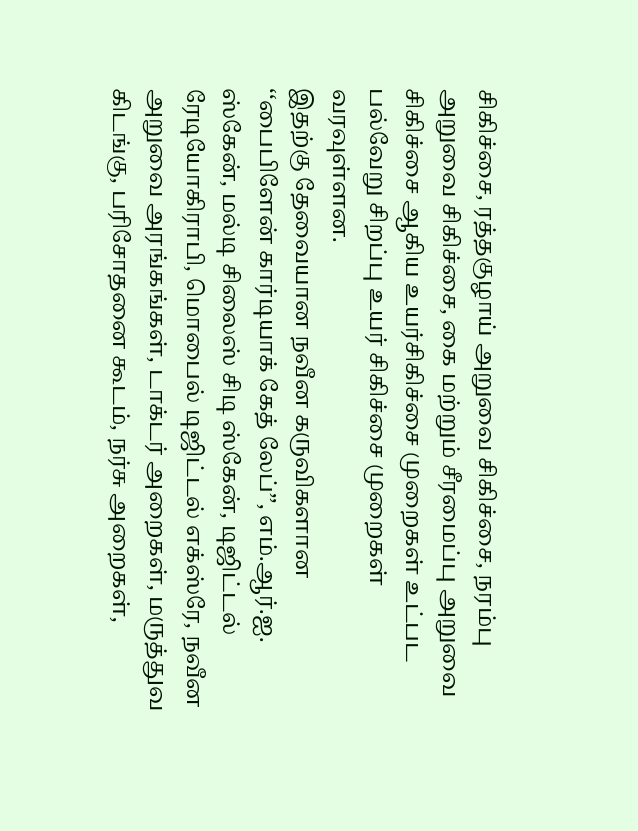சிகிச்சை, ரத்தகுழாய் அறுவை சிகிச்சை, நரம்பு அறுவை சிகிச்சை, கை மற்றும் சீரமைப்பு அறுவை சிகிச்சை ஆகிய உயர்சிகிச்சை முறைகள் உட்பட பல்வேறு சிறப்பு உயர் சிகிச்சை முறைகள் வரவுள்ளன.
இதற்கு தேவையான நவீன கருவிகளான ‘‘பைபிளேன் கார்டியாக் கேத் லேப்’’, எம்.ஆர்.ஐ. ஸ்கேன், மல்டி சிலைஸ் சிடி ஸ்கேன், டிஜிட்டல் ரேடியோகிராபி, மொபைல் டிஜிட்டல் எக்ஸ்ரே, நவீன அறுவை அரங்கங்கள், டாக்டர் அறைகள், மருத்துவ கிடங்கு, பரிசோதனை கூடம், நர்சு அறைகள்,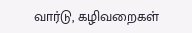வார்டு, கழிவறைகள்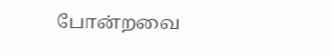போன்றவை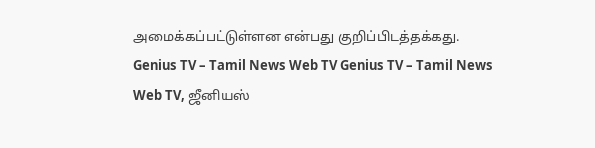அமைக்கப்பட்டுள்ளன என்பது குறிப்பிடத்தக்கது.
Genius TV – Tamil News Web TV Genius TV – Tamil News Web TV, ஜீனியஸ்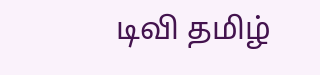டிவி தமிழ்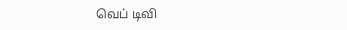வெப் டிவி